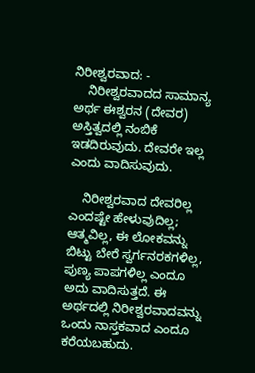ನಿರೀಶ್ವರವಾದ: -
    ನಿರೀಶ್ವರವಾದದ ಸಾಮಾನ್ಯ ಅರ್ಥ ಈಶ್ವರನ (ದೇವರ) ಅಸ್ತಿತ್ವದಲ್ಲಿ ನಂಬಿಕೆ ಇಡದಿರುವುದು. ದೇವರೇ ಇಲ್ಲ ಎಂದು ವಾದಿಸುವುದು.

    ನಿರೀಶ್ವರವಾದ ದೇವರಿಲ್ಲ ಎಂದಷ್ಟೇ ಹೇಳುವುದಿಲ್ಲ; ಆತ್ಮವಿಲ್ಲ, ಈ ಲೋಕವನ್ನು ಬಿಟ್ಟು ಬೇರೆ ಸ್ವರ್ಗನರಕಗಳಿಲ್ಲ, ಪುಣ್ಯ ಪಾಪಗಳಿಲ್ಲ ಎಂದೂ ಅದು ವಾದಿಸುತ್ತದೆ. ಈ ಅರ್ಥದಲ್ಲಿ ನಿರೀಶ್ವರವಾದವನ್ನು ಒಂದು ನಾಸ್ತಕವಾದ ಎಂದೂ ಕರೆಯಬಹುದು.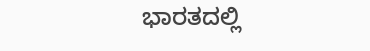ಭಾರತದಲ್ಲಿ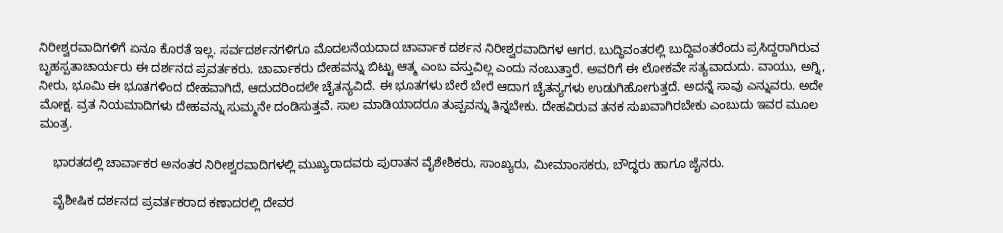ನಿರೀಶ್ವರವಾದಿಗಳಿಗೆ ಏನೂ ಕೊರತೆ ಇಲ್ಲ. ಸರ್ವದರ್ಶನಗಳಿಗೂ ಮೊದಲನೆಯದಾದ ಚಾರ್ವಾಕ ದರ್ಶನ ನಿರೀಶ್ವರವಾದಿಗಳ ಆಗರ. ಬುದ್ಧಿವಂತರಲ್ಲಿ ಬುದ್ದಿವಂತರೆಂದು ಪ್ರಸಿದ್ದರಾಗಿರುವ ಬೃಹಸ್ಪತಾಚಾರ್ಯರು ಈ ದರ್ಶನದ ಪ್ರವರ್ತಕರು. ಚಾರ್ವಾಕರು ದೇಹವನ್ನು ಬಿಟ್ಟು ಆತ್ಮ ಎಂಬ ವಸ್ತುವಿಲ್ಲ ಎಂದು ನಂಬುತ್ತಾರೆ. ಅವರಿಗೆ ಈ ಲೋಕವೇ ಸತ್ಯವಾದುದು. ವಾಯು, ಅಗ್ನಿ, ನೀರು, ಭೂಮಿ ಈ ಭೂತಗಳಿಂದ ದೇಹವಾಗಿದೆ, ಆದುದರಿಂದಲೇ ಚೈತನ್ಯವಿದೆ. ಈ ಭೂತಗಳು ಬೇರೆ ಬೇರೆ ಆದಾಗ ಚೈತನ್ಯಗಳು ಉಡುಗಿಹೋಗುತ್ತದೆ. ಅದನ್ನೆ ಸಾವು ಎನ್ನುವರು. ಅದೇ ಮೋಕ್ಷ. ವ್ರತ ನಿಯಮಾದಿಗಳು ದೇಹವನ್ನು ಸುಮ್ಮನೇ ದಂಡಿಸುತ್ತವೆ. ಸಾಲ ಮಾಡಿಯಾದರೂ ತುಪ್ಪವನ್ನು ತಿನ್ನಬೇಕು. ದೇಹವಿರುವ ತನಕ ಸುಖವಾಗಿರಬೇಕು ಎಂಬುದು ಇವರ ಮೂಲ ಮಂತ್ರ.

    ಭಾರತದಲ್ಲಿ ಚಾರ್ವಾಕರ ಅನಂತರ ನಿರೀಶ್ವರವಾದಿಗಳಲ್ಲಿ ಮುಖ್ಯರಾದವರು ಪುರಾತನ ವೈಶೇಶಿಕರು, ಸಾಂಖ್ಯರು, ಮೀಮಾಂಸಕರು, ಬೌದ್ಧರು ಹಾಗೂ ಜೈನರು.

    ವೈಶೀಷಿಕ ದರ್ಶನದ ಪ್ರವರ್ತಕರಾದ ಕಣಾದರಲ್ಲಿ ದೇವರ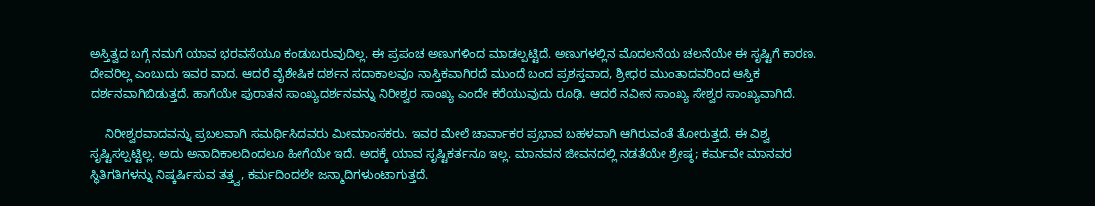ಅಸ್ತಿತ್ವದ ಬಗ್ಗೆ ನಮಗೆ ಯಾವ ಭರವಸೆಯೂ ಕಂಡುಬರುವುದಿಲ್ಲ. ಈ ಪ್ರಪಂಚ ಅಣುಗಳಿಂದ ಮಾಡಲ್ಪಟ್ಟಿದೆ. ಅಣುಗಳಲ್ಲಿನ ಮೊದಲನೆಯ ಚಲನೆಯೇ ಈ ಸೃಷ್ಟಿಗೆ ಕಾರಣ. ದೇವರಿಲ್ಲ ಎಂಬುದು ಇವರ ವಾದ. ಆದರೆ ವೈಶೇಷಿಕ ದರ್ಶನ ಸದಾಕಾಲವೂ ನಾಸ್ತಿಕವಾಗಿರದೆ ಮುಂದೆ ಬಂದ ಪ್ರಶಸ್ತವಾದ, ಶ್ರೀಧರ ಮುಂತಾದವರಿಂದ ಆಸ್ತಿಕ ದರ್ಶನವಾಗಿಬಿಡುತ್ತದೆ. ಹಾಗೆಯೇ ಪುರಾತನ ಸಾಂಖ್ಯದರ್ಶನವನ್ನು ನಿರೀಶ್ವರ ಸಾಂಖ್ಯ ಎಂದೇ ಕರೆಯುವುದು ರೂಢಿ. ಆದರೆ ನವೀನ ಸಾಂಖ್ಯ ಸೇಶ್ವರ ಸಾಂಖ್ಯವಾಗಿದೆ.

    ನಿರೀಶ್ವರವಾದವನ್ನು ಪ್ರಬಲವಾಗಿ ಸಮರ್ಥಿಸಿದವರು ಮೀಮಾಂಸಕರು. ಇವರ ಮೇಲೆ ಚಾರ್ವಾಕರ ಪ್ರಭಾವ ಬಹಳವಾಗಿ ಆಗಿರುವಂತೆ ತೋರುತ್ತದೆ. ಈ ವಿಶ್ವ ಸೃಷ್ಟಿಸಲ್ಪಟ್ಟಿಲ್ಲ. ಅದು ಅನಾದಿಕಾಲದಿಂದಲೂ ಹೀಗೆಯೇ ಇದೆ. ಅದಕ್ಕೆ ಯಾವ ಸೃಷ್ಟಿಕರ್ತನೂ ಇಲ್ಲ. ಮಾನವನ ಜೀವನದಲ್ಲಿ ನಡತೆಯೇ ಶ್ರೇಷ್ಠ; ಕರ್ಮವೇ ಮಾನವರ ಸ್ಥಿತಿಗತಿಗಳನ್ನು ನಿಷ್ಕರ್ಷಿಸುವ ತತ್ತ್ವ, ಕರ್ಮದಿಂದಲೇ ಜನ್ಮಾದಿಗಳುಂಟಾಗುತ್ತದೆ.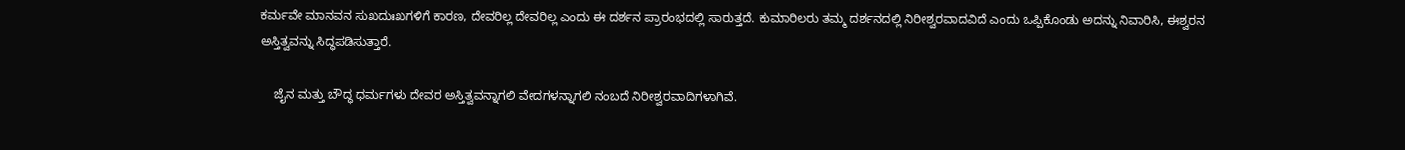ಕರ್ಮವೇ ಮಾನವನ ಸುಖದುಃಖಗಳಿಗೆ ಕಾರಣ, ದೇವರಿಲ್ಲ ದೇವರಿಲ್ಲ ಎಂದು ಈ ದರ್ಶನ ಪ್ರಾರಂಭದಲ್ಲಿ ಸಾರುತ್ತದೆ. ಕುಮಾರಿಲರು ತಮ್ಮ ದರ್ಶನದಲ್ಲಿ ನಿರೀಶ್ವರವಾದವಿದೆ ಎಂದು ಒಪ್ಪಿಕೊಂಡು ಅದನ್ನು ನಿವಾರಿಸಿ, ಈಶ್ವರನ ಅಸ್ತಿತ್ವವನ್ನು ಸಿದ್ಧಪಡಿಸುತ್ತಾರೆ.

    ಜೈನ ಮತ್ತು ಬೌದ್ಧ ಧರ್ಮಗಳು ದೇವರ ಅಸ್ತಿತ್ವವನ್ನಾಗಲಿ ವೇದಗಳನ್ನಾಗಲಿ ನಂಬದೆ ನಿರೀಶ್ವರವಾದಿಗಳಾಗಿವೆ.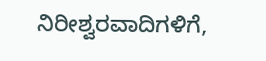ನಿರೀಶ್ವರವಾದಿಗಳಿಗೆ,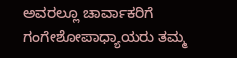ಅವರಲ್ಲೂ ಚಾರ್ವಾಕರಿಗೆ ಗಂಗೇಶೋಪಾಧ್ಯಾಯರು ತಮ್ಮ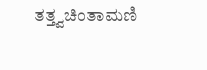ತತ್ತ್ವಚಿಂತಾಮಣಿ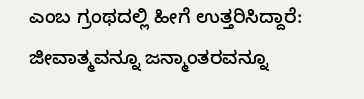ಎಂಬ ಗ್ರಂಥದಲ್ಲಿ ಹೀಗೆ ಉತ್ತರಿಸಿದ್ದಾರೆ: ಜೀವಾತ್ಮವನ್ನೂ ಜನ್ಮಾಂತರವನ್ನೂ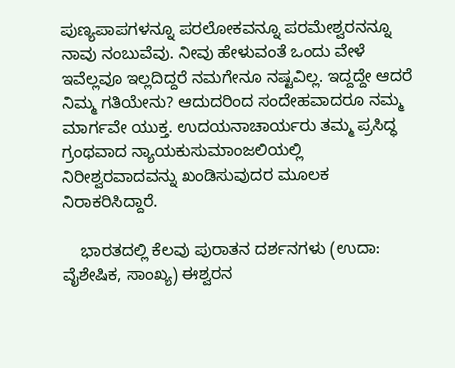ಪುಣ್ಯಪಾಪಗಳನ್ನೂ ಪರಲೋಕವನ್ನೂ ಪರಮೇಶ್ವರನನ್ನೂ ನಾವು ನಂಬುವೆವು. ನೀವು ಹೇಳುವಂತೆ ಒಂದು ವೇಳೆ ಇವೆಲ್ಲವೂ ಇಲ್ಲದಿದ್ದರೆ ನಮಗೇನೂ ನಷ್ಟವಿಲ್ಲ. ಇದ್ದದ್ದೇ ಆದರೆ ನಿಮ್ಮ ಗತಿಯೇನು? ಆದುದರಿಂದ ಸಂದೇಹವಾದರೂ ನಮ್ಮ ಮಾರ್ಗವೇ ಯುಕ್ತ. ಉದಯನಾಚಾರ್ಯರು ತಮ್ಮ ಪ್ರಸಿದ್ಧ ಗ್ರಂಥವಾದ ನ್ಯಾಯಕುಸುಮಾಂಜಲಿಯಲ್ಲಿ ನಿರೀಶ್ವರವಾದವನ್ನು ಖಂಡಿಸುವುದರ ಮೂಲಕ ನಿರಾಕರಿಸಿದ್ದಾರೆ.

    ಭಾರತದಲ್ಲಿ ಕೆಲವು ಪುರಾತನ ದರ್ಶನಗಳು (ಉದಾ: ವೈಶೇಷಿಕ, ಸಾಂಖ್ಯ) ಈಶ್ವರನ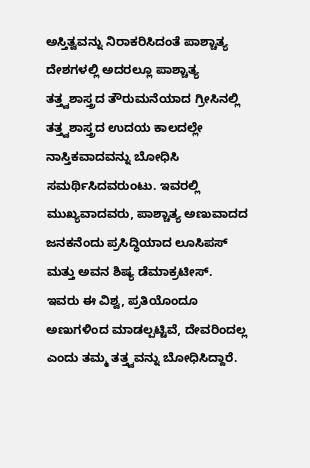ಅಸ್ತಿತ್ವವನ್ನು ನಿರಾಕರಿಸಿದಂತೆ ಪಾಶ್ಚಾತ್ಯ ದೇಶಗಳಲ್ಲಿ ಅದರಲ್ಲೂ ಪಾಶ್ಚಾತ್ಯ ತತ್ತ್ವಶಾಸ್ತ್ರದ ತೌರುಮನೆಯಾದ ಗ್ರೀಸಿನಲ್ಲಿ ತತ್ತ್ವಶಾಸ್ತ್ರದ ಉದಯ ಕಾಲದಲ್ಲೇ ನಾಸ್ತಿಕವಾದವನ್ನು ಬೋಧಿಸಿ ಸಮರ್ಥಿಸಿದವರುಂಟು. ಇವರಲ್ಲಿ ಮುಖ್ಯವಾದವರು, ಪಾಶ್ಚಾತ್ಯ ಅಣುವಾದದ ಜನಕನೆಂದು ಪ್ರಸಿದ್ಧಿಯಾದ ಲೂಸಿಪಸ್ ಮತ್ತು ಅವನ ಶಿಷ್ಯ ಡೆಮಾಕ್ರಟೀಸ್. ಇವರು ಈ ವಿಶ್ವ, ಪ್ರತಿಯೊಂದೂ ಅಣುಗಳಿಂದ ಮಾಡಲ್ಪಟ್ಟಿವೆ, ದೇವರಿಂದಲ್ಲ ಎಂದು ತಮ್ಮ ತತ್ತ್ವವನ್ನು ಬೋಧಿಸಿದ್ದಾರೆ.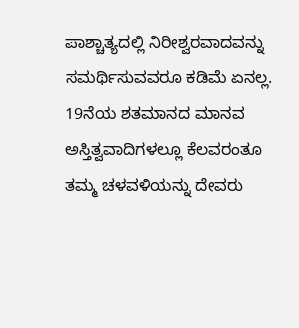ಪಾಶ್ಚಾತ್ಯದಲ್ಲಿ ನಿರೀಶ್ವರವಾದವನ್ನು ಸಮರ್ಥಿಸುವವರೂ ಕಡಿಮೆ ಏನಲ್ಲ. 19ನೆಯ ಶತಮಾನದ ಮಾನವ ಅಸ್ತಿತ್ವವಾದಿಗಳಲ್ಲೂ ಕೆಲವರಂತೂ ತಮ್ಮ ಚಳವಳಿಯನ್ನು ದೇವರು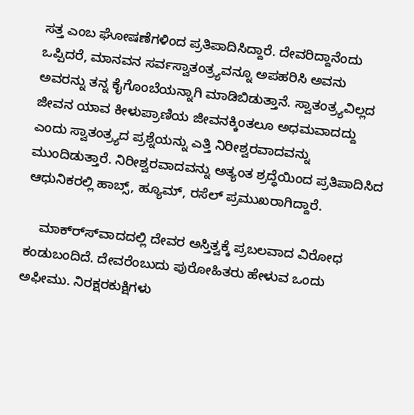ಸತ್ತ ಎಂಬ ಘೋಷಣೆಗಳಿಂದ ಪ್ರತಿಪಾದಿಸಿದ್ದಾರೆ. ದೇವರಿದ್ದಾನೆಂದು ಒಪ್ಪಿದರೆ, ಮಾನವನ ಸರ್ವಸ್ವಾತಂತ್ರ್ಯವನ್ನೂ ಅಪಹರಿಸಿ ಅವನು ಅವರನ್ನು ತನ್ನ ಕೈಗೊಂಬೆಯನ್ನಾಗಿ ಮಾಡಿಬಿಡುತ್ತಾನೆ. ಸ್ವಾತಂತ್ರ್ಯವಿಲ್ಲದ ಜೀವನ ಯಾವ ಕೀಳುಪ್ರಾಣಿಯ ಜೀವನಕ್ಕಿಂತಲೂ ಅಧಮವಾದದ್ದು ಎಂದು ಸ್ವಾತಂತ್ರ್ಯದ ಪ್ರಶ್ನೆಯನ್ನು ಎತ್ತಿ ನಿರೀಶ್ವರವಾದವನ್ನು ಮುಂದಿಡುತ್ತಾರೆ. ನಿರೀಶ್ವರವಾದವನ್ನು ಅತ್ಯಂತ ಶ್ರದ್ಧೆಯಿಂದ ಪ್ರತಿಪಾದಿಸಿದ ಆಧುನಿಕರಲ್ಲಿ ಹಾಬ್ಸ್, ಹ್ಯೂಮ್, ರಸೆಲ್ ಪ್ರಮುಖರಾಗಿದ್ದಾರೆ.

    ಮಾಕ್ರ್ಸ್‍ವಾದದಲ್ಲಿ ದೇವರ ಅಸ್ತಿತ್ವಕ್ಕೆ ಪ್ರಬಲವಾದ ವಿರೋಧ ಕಂಡುಬಂದಿದೆ. ದೇವರೆಂಬುದು ಪುರೋಹಿತರು ಹೇಳುವ ಒಂದು ಅಫೀಮು. ನಿರಕ್ಷರಕುಕ್ಷಿಗಳು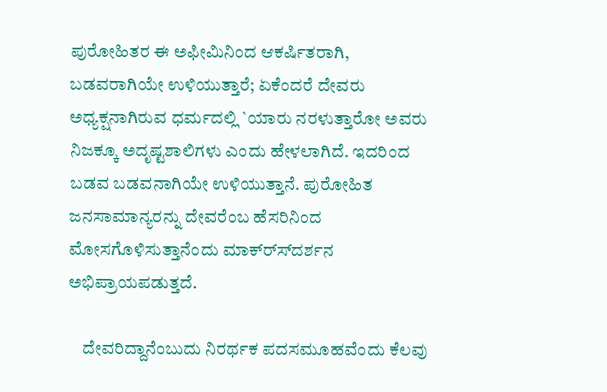ಪುರೋಹಿತರ ಈ ಅಫೀಮಿನಿಂದ ಆಕರ್ಷಿತರಾಗಿ, ಬಡವರಾಗಿಯೇ ಉಳಿಯುತ್ತಾರೆ; ಏಕೆಂದರೆ ದೇವರು ಅಧ್ಯಕ್ಷನಾಗಿರುವ ಧರ್ಮದಲ್ಲಿ `ಯಾರು ನರಳುತ್ತಾರೋ ಅವರು ನಿಜಕ್ಕೂ ಅದೃಷ್ಟಶಾಲಿಗಳು ಎಂದು ಹೇಳಲಾಗಿದೆ. ಇದರಿಂದ ಬಡವ ಬಡವನಾಗಿಯೇ ಉಳಿಯುತ್ತಾನೆ. ಪುರೋಹಿತ ಜನಸಾಮಾನ್ಯರನ್ನು ದೇವರೆಂಬ ಹೆಸರಿನಿಂದ ಮೋಸಗೊಳಿಸುತ್ತಾನೆಂದು ಮಾಕ್ರ್ಸ್‍ದರ್ಶನ ಅಭಿಪ್ರಾಯಪಡುತ್ತದೆ.

    ದೇವರಿದ್ದಾನೆಂಬುದು ನಿರರ್ಥಕ ಪದಸಮೂಹವೆಂದು ಕೆಲವು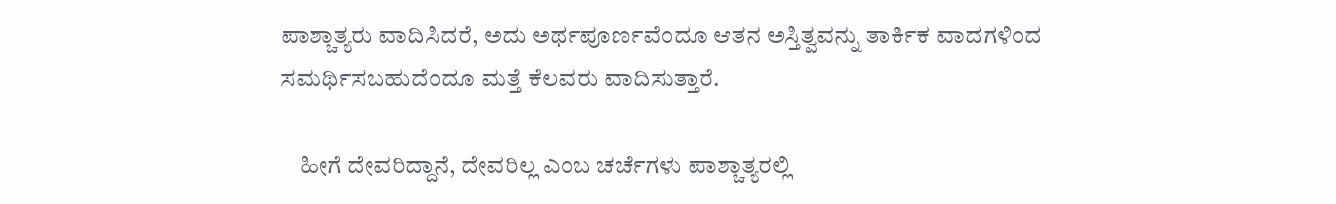ಪಾಶ್ಚಾತ್ಯರು ವಾದಿಸಿದರೆ, ಅದು ಅರ್ಥಪೂರ್ಣವೆಂದೂ ಆತನ ಅಸ್ತಿತ್ವವನ್ನು ತಾರ್ಕಿಕ ವಾದಗಳಿಂದ ಸಮರ್ಥಿಸಬಹುದೆಂದೂ ಮತ್ತೆ ಕೆಲವರು ವಾದಿಸುತ್ತಾರೆ.

    ಹೀಗೆ ದೇವರಿದ್ದಾನೆ, ದೇವರಿಲ್ಲ ಎಂಬ ಚರ್ಚೆಗಳು ಪಾಶ್ಚಾತ್ಯರಲ್ಲಿ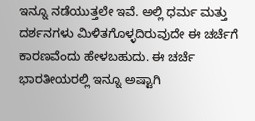ಇನ್ನೂ ನಡೆಯುತ್ತಲೇ ಇವೆ. ಅಲ್ಲಿ ಧರ್ಮ ಮತ್ತು ದರ್ಶನಗಳು ಮಿಳಿತಗೊಳ್ಳದಿರುವುದೇ ಈ ಚರ್ಚೆಗೆ ಕಾರಣವೆಂದು ಹೇಳಬಹುದು. ಈ ಚರ್ಚೆ ಭಾರತೀಯರಲ್ಲಿ ಇನ್ನೂ ಅಷ್ಟಾಗಿ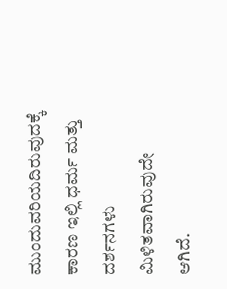ಮುಂದುವರಿಯದಿರುವುದಕ್ಕೆ ಕಾರಣ ಇಲ್ಲಿ ಧರ್ಮ ಮತ್ತು ದರ್ಶನಗಳು ಮಿಳಿತವಾಗಿರುವುದೇ ಆಗಿದೆ.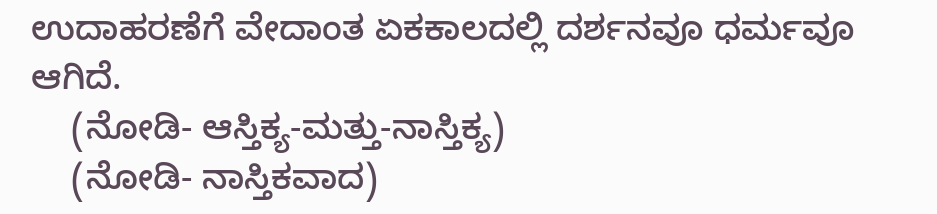ಉದಾಹರಣೆಗೆ ವೇದಾಂತ ಏಕಕಾಲದಲ್ಲಿ ದರ್ಶನವೂ ಧರ್ಮವೂ ಆಗಿದೆ.
    (ನೋಡಿ- ಆಸ್ತಿಕ್ಯ-ಮತ್ತು-ನಾಸ್ತಿಕ್ಯ)
    (ನೋಡಿ- ನಾಸ್ತಿಕವಾದ)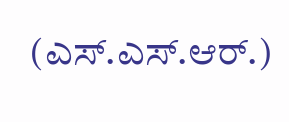(ಎಸ್.ಎಸ್.ಆರ್.)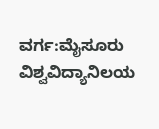ವರ್ಗ:ಮೈಸೂರು ವಿಶ್ವವಿದ್ಯಾನಿಲಯ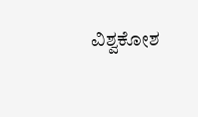ವಿಶ್ವಕೋಶ